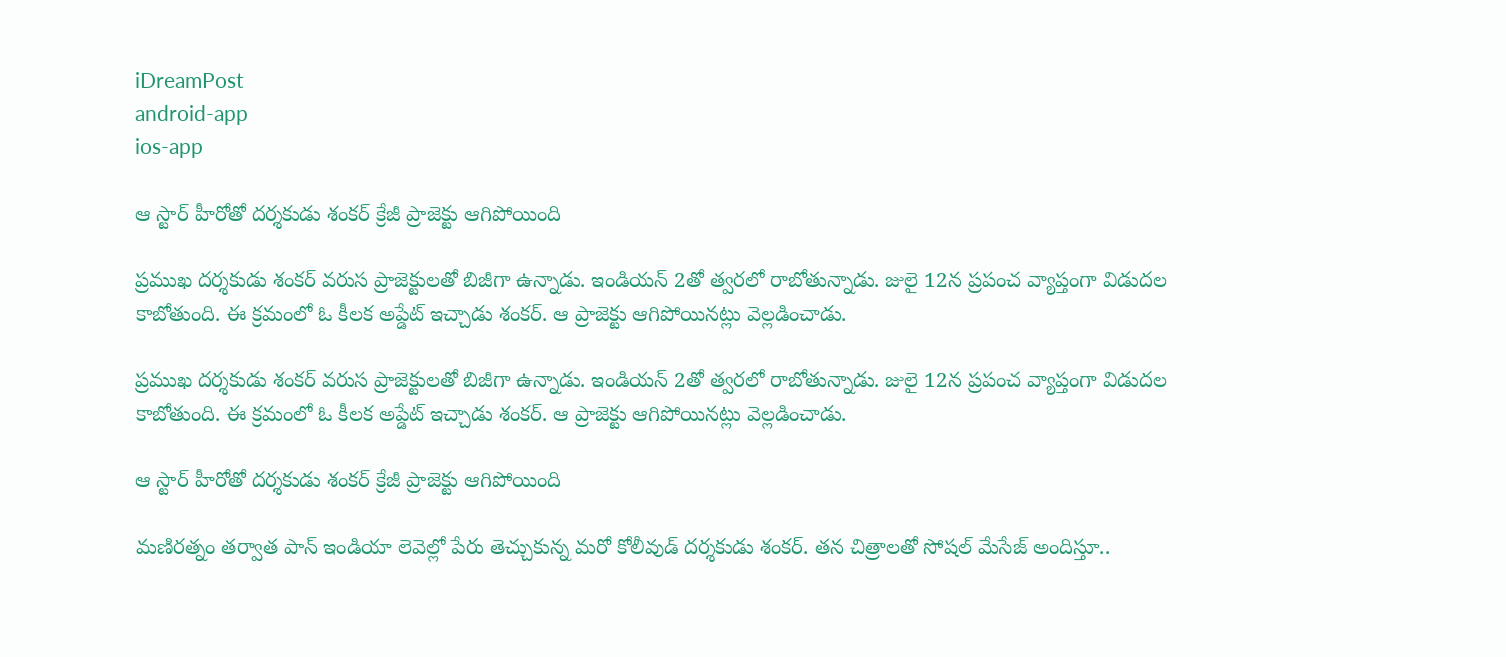iDreamPost
android-app
ios-app

ఆ స్టార్ హీరోతో దర్శకుడు శంకర్ క్రేజీ ప్రాజెక్టు ఆగిపోయింది

ప్రముఖ దర్శకుడు శంకర్ వరుస ప్రాజెక్టులతో బిజీగా ఉన్నాడు. ఇండియన్ 2తో త్వరలో రాబోతున్నాడు. జులై 12న ప్రపంచ వ్యాప్తంగా విడుదల కాబోతుంది. ఈ క్రమంలో ఓ కీలక అప్డేట్ ఇచ్చాడు శంకర్. ఆ ప్రాజెక్టు ఆగిపోయినట్లు వెల్లడించాడు.

ప్రముఖ దర్శకుడు శంకర్ వరుస ప్రాజెక్టులతో బిజీగా ఉన్నాడు. ఇండియన్ 2తో త్వరలో రాబోతున్నాడు. జులై 12న ప్రపంచ వ్యాప్తంగా విడుదల కాబోతుంది. ఈ క్రమంలో ఓ కీలక అప్డేట్ ఇచ్చాడు శంకర్. ఆ ప్రాజెక్టు ఆగిపోయినట్లు వెల్లడించాడు.

ఆ స్టార్ హీరోతో దర్శకుడు శంకర్ క్రేజీ ప్రాజెక్టు ఆగిపోయింది

మణిరత్నం తర్వాత పాన్ ఇండియా లెవెల్లో పేరు తెచ్చుకున్న మరో కోలీవుడ్ దర్శకుడు శంకర్. తన చిత్రాలతో సోషల్ మేసేజ్ అందిస్తూ..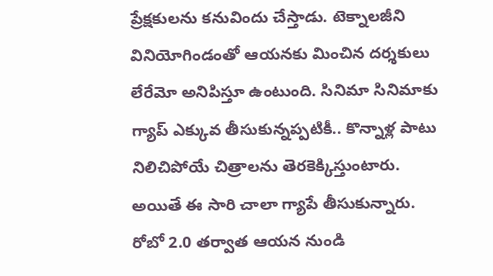ప్రేక్షకులను కనువిందు చేస్తాడు. టెక్నాలజీని వినియోగిండంతో ఆయనకు మించిన దర్శకులు లేరేమో అనిపిస్తూ ఉంటుంది. సినిమా సినిమాకు  గ్యాప్ ఎక్కువ తీసుకున్నప్పటికీ.. కొన్నాళ్ల పాటు నిలిచిపోయే చిత్రాలను తెరకెక్కిస్తుంటారు. అయితే ఈ సారి చాలా గ్యాపే తీసుకున్నారు. రోబో 2.0 తర్వాత ఆయన నుండి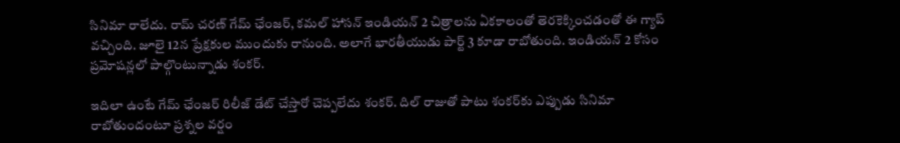సినిమా రాలేదు. రామ్ చరణ్ గేమ్ ఛేంజర్, కమల్ హాసన్ ఇండియన్ 2 చిత్రాలను ఏకకాలంతో తెరకెక్కించడంతో ఈ గ్యాప్ వచ్చింది. జూలై 12న ప్రేక్షకుల ముందుకు రానుంది. అలాగే భారతీయుడు పార్ట్ 3 కూడా రాబోతుంది. ఇండియన్ 2 కోసం ప్రమోషన్లలో పాల్గొంటున్నాడు శంకర్.

ఇదిలా ఉంటే గేమ్ ఛేంజర్ రిలీజ్ డేట్ చేస్తారో చెప్పలేదు శంకర్. దిల్ రాజుతో పాటు శంకర్‌కు ఎప్పుడు సినిమా రాబోతుందంటూ ప్రశ్నల వర్షం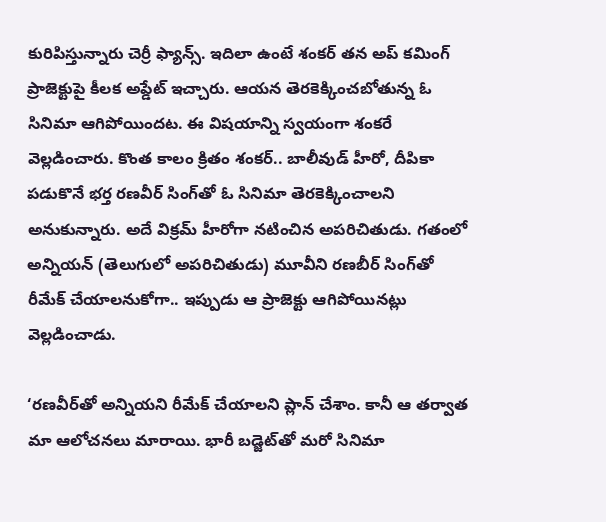కురిపిస్తున్నారు చెర్రీ ఫ్యాన్స్. ఇదిలా ఉంటే శంకర్ తన అప్ కమింగ్ ప్రాజెక్టుపై కీలక అప్డేట్ ఇచ్చారు. ఆయన తెరకెక్కించబోతున్న ఓ సినిమా ఆగిపోయిందట. ఈ విషయాన్ని స్వయంగా శంకరే వెల్లడించారు. కొంత కాలం క్రితం శంకర్.. బాలీవుడ్ హీరో, దీపికా పడుకొనే భర్త రణవీర్ సింగ్‌తో ఓ సినిమా తెరకెక్కించాలని అనుకున్నారు. అదే విక్రమ్ హీరోగా నటించిన అపరిచితుడు. గతంలో అన్నియన్ (తెలుగులో అపరిచితుడు) మూవీని రణబీర్ సింగ్‌తో రీమేక్ చేయాలనుకోగా.. ఇప్పుడు ఆ ప్రాజెక్టు ఆగిపోయినట్లు వెల్లడించాడు.

‘రణవీర్‌తో అన్నియని రీమేక్ చేయాలని ప్లాన్ చేశాం. కానీ ఆ తర్వాత మా ఆలోచనలు మారాయి. భారీ బడ్జెట్‌తో మరో సినిమా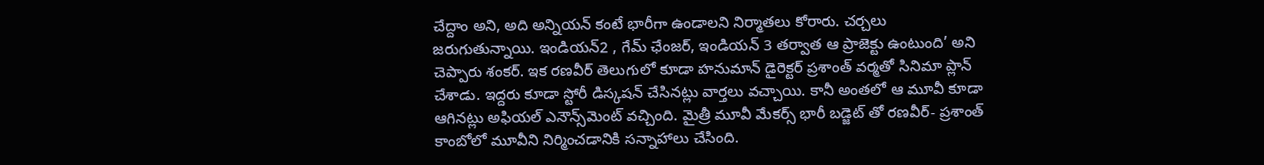చేద్దాం అని, అది అన్నియన్ కంటే భారీగా ఉండాలని నిర్మాతలు కోరారు. చర్చలు జరుగుతున్నాయి. ఇండియన్2 , గేమ్ ఛేంజర్, ఇండియన్ 3 తర్వాత ఆ ప్రాజెక్టు ఉంటుంది’ అని చెప్పారు శంకర్. ఇక రణవీర్ తెలుగులో కూడా హనుమాన్ డైరెక్టర్ ప్రశాంత్ వర్మతో సినిమా ప్లాన్ చేశాడు. ఇద్దరు కూడా స్టోరీ డిస్కషన్ చేసినట్లు వార్తలు వచ్చాయి. కానీ అంతలో ఆ మూవీ కూడా ఆగినట్లు అఫియల్ ఎనౌన్స్‌మెంట్ వచ్చింది. మైత్రీ మూవీ మేకర్స్ భారీ బడ్జెట్ తో రణవీర్- ప్రశాంత్ కాంబోలో మూవీని నిర్మించడానికి సన్నాహాలు చేసింది.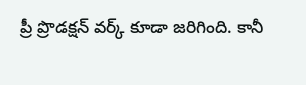ప్రీ ప్రొడక్షన్ వర్క్ కూడా జరిగింది. కానీ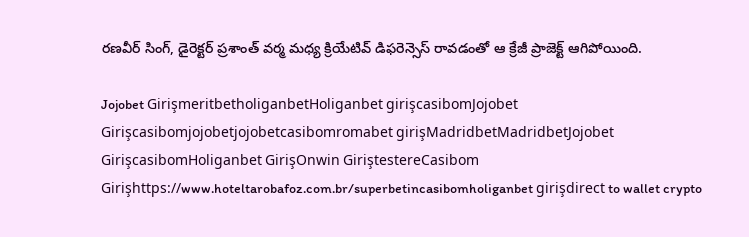రణవీర్ సింగ్, డైరెక్టర్ ప్రశాంత్ వర్మ మధ్య క్రియేటివ్ డిఫరెన్సెస్ రావడంతో ఆ క్రేజీ ప్రాజెక్ట్ ఆగిపోయింది.

Jojobet GirişmeritbetholiganbetHoliganbet girişcasibomJojobet Girişcasibomjojobetjojobetcasibomromabet girişMadridbetMadridbetJojobet GirişcasibomHoliganbet GirişOnwin GiriştestereCasibom Girişhttps://www.hoteltarobafoz.com.br/superbetincasibomholiganbet girişdirect to wallet crypto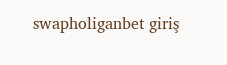swapholiganbet giriş